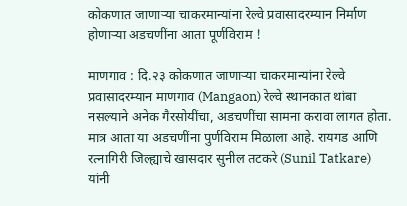कोकणात जाणाऱ्या चाकरमान्यांना रेल्वे प्रवासादरम्यान निर्माण होणाऱ्या अडचणींना आता पूर्णविराम !

माणगाव : दि.२३ कोकणात जाणाऱ्या चाकरमान्यांना रेल्वे प्रवासादरम्यान माणगाव (Mangaon) रेल्वे स्थानकात थांबा नसल्याने अनेक गैरसोयींचा, अडचणींचा सामना करावा लागत होता. मात्र आता या अडचणींना पुर्णविराम मिळाला आहे. रायगड आणि रत्नागिरी जिल्ह्याचे खासदार सुनील तटकरे (Sunil Tatkare) यांनी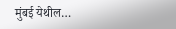मुंबई येथील…